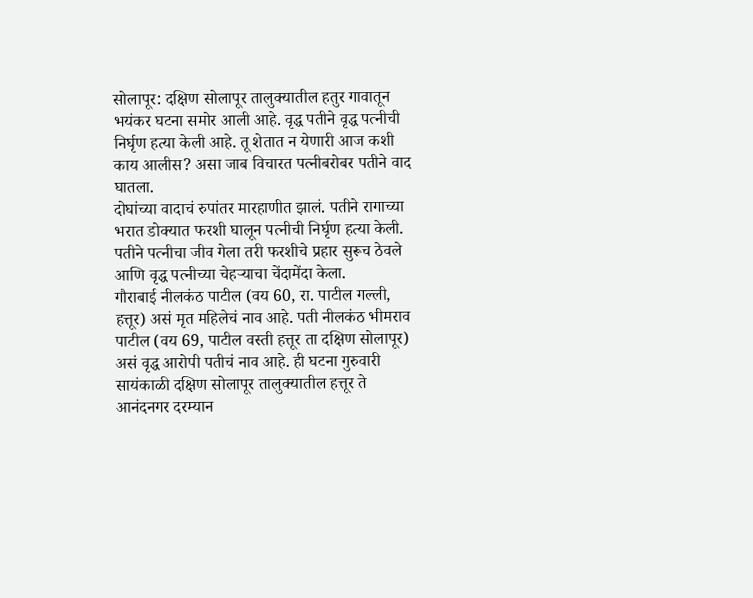सोलापूर: दक्षिण सोलापूर तालुक्यातील हतुर गावातून भयंकर घटना समोर आली आहे. वृद्ध पतीने वृद्ध पत्नीची निर्घृण हत्या केली आहे. तू शेतात न येणारी आज कशी काय आलीस? असा जाब विचारत पत्नीबरोबर पतीने वाद घातला.
दोघांच्या वादाचं रुपांतर मारहाणीत झालं. पतीने रागाच्या भरात डोक्यात फरशी घालून पत्नीची निर्घृण हत्या केली. पतीने पत्नीचा जीव गेला तरी फरशीचे प्रहार सुरूच ठेवले आणि वृद्ध पत्नीच्या चेहऱ्याचा चेंदामेंदा केला.
गौराबाई नीलकंठ पाटील (वय 60, रा. पाटील गल्ली, हत्तूर) असं मृत महिलेचं नाव आहे. पती नीलकंठ भीमराव पाटील (वय 69, पाटील वस्ती हत्तूर ता दक्षिण सोलापूर) असं वृद्ध आरोपी पतीचं नाव आहे. ही घटना गुरुवारी सायंकाळी दक्षिण सोलापूर तालुक्यातील हत्तूर ते आनंदनगर दरम्यान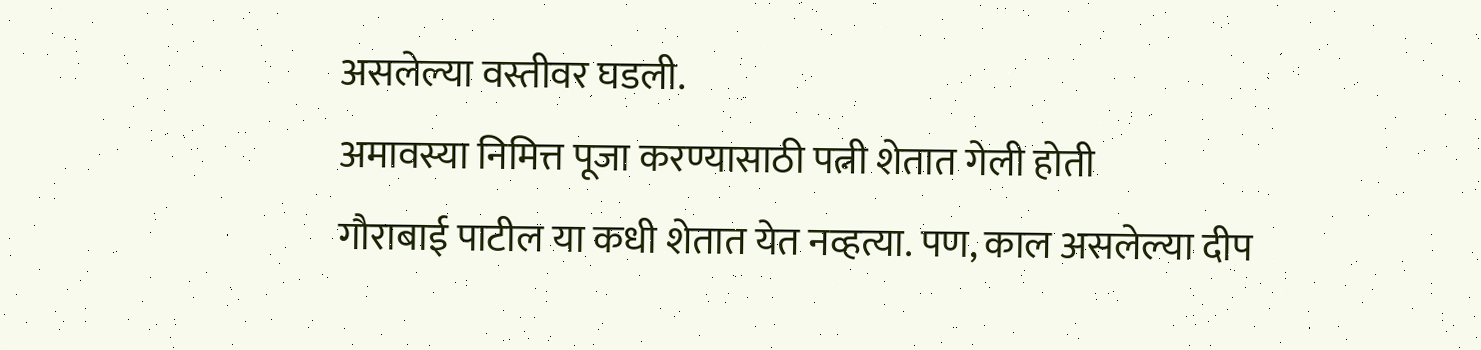असलेल्या वस्तीवर घडली.
अमावस्या निमित्त पूजा करण्यासाठी पत्नी शेतात गेली होती
गौराबाई पाटील या कधी शेतात येत नव्हत्या. पण, काल असलेल्या दीप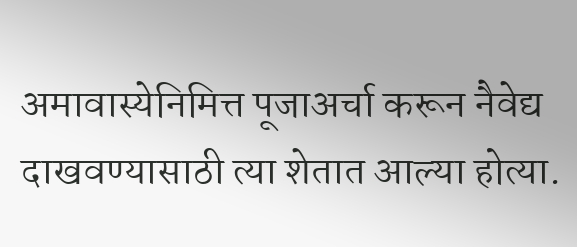अमावास्येनिमित्त पूजाअर्चा करून नैवेद्य दाखवण्यासाठी त्या शेतात आल्या होत्या.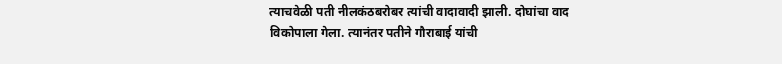त्याचवेळी पती नीलकंठबरोबर त्यांची वादावादी झाली. दोघांचा वाद विकोपाला गेला. त्यानंतर पतीने गौराबाई यांची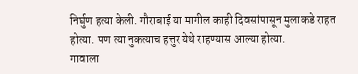निर्घुण हत्या केली. गौराबाई या मागील काही दिवसांपासून मुलाकडे राहत होत्या. पण त्या नुकत्याच हत्तुर येथे राहण्यास आल्या होत्या.
गावाला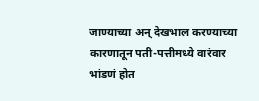जाण्याच्या अन् देखभाल करण्याच्या कारणातून पती-पत्तीमध्ये वारंवार भांडणं होत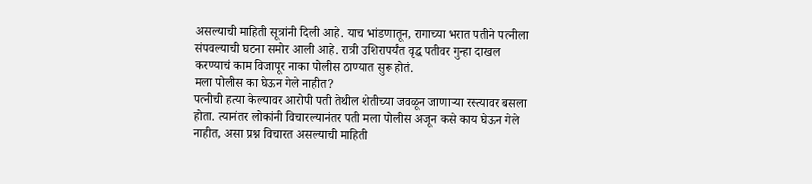असल्याची माहिती सूत्रांनी दिली आहे. याच भांडणातून, रागाच्या भरात पतीने पत्नीला संपवल्याची घटना समोर आली आहे. रात्री उशिरापर्यंत वृद्ध पतीवर गुन्हा दाखल करण्याचं काम विजापूर नाका पोलीस ठाण्यात सुरू होतं.
मला पोलीस का घेऊन गेले नाहीत?
पत्नीची हत्या केल्यावर आरोपी पती तेथील शेतीच्या जवळून जाणाऱ्या रस्त्यावर बसला होता. त्यानंतर लोकांनी विचारल्यानंतर पती मला पोलीस अजून कसे काय घेऊन गेले नाहीत, असा प्रश्न विचारत असल्याची माहिती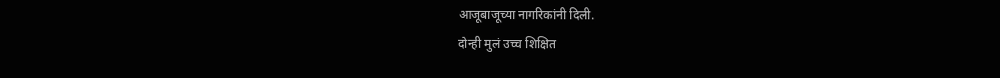आजूबाजूच्या नागरिकांनी दिली.
दोन्ही मुलं उच्च शिक्षित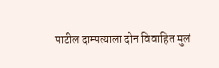पाटील दाम्पत्याला दोन विवाहित मुलं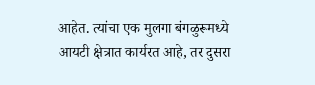आहेत. त्यांचा एक मुलगा बंगळुरूमध्ये आयटी क्षेत्रात कार्यरत आहे, तर दुसरा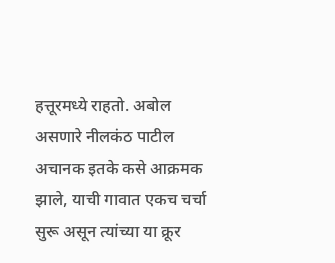हत्तूरमध्ये राहतो. अबोल असणारे नीलकंठ पाटील अचानक इतके कसे आक्रमक झाले, याची गावात एकच चर्चा सुरू असून त्यांच्या या क्रूर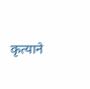कृत्याने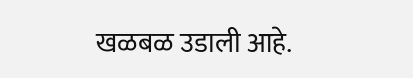खळबळ उडाली आहे.